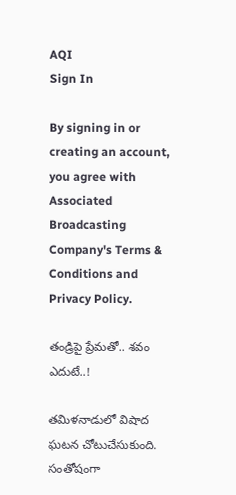AQI
Sign In

By signing in or creating an account, you agree with Associated Broadcasting Company's Terms & Conditions and Privacy Policy.

తండ్రిపై ప్రేమతో.. శవం ఎదుటే..!

తమిళనాడులో విషాద ఘటన చోటుచేసుకుంది. సంతోషంగా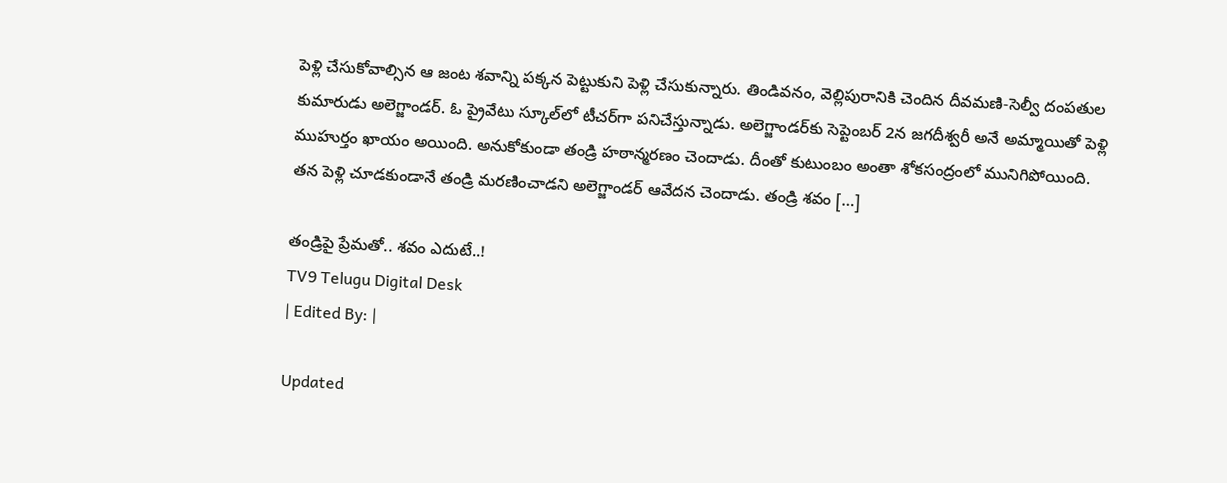పెళ్లి చేసుకోవాల్సిన ఆ జంట శవాన్ని పక్కన పెట్టుకుని పెళ్లి చేసుకున్నారు. తిండివనం, వెల్లిపురానికి చెందిన దీవమణి-సెల్వీ దంపతుల కుమారుడు అలెగ్జాండర్. ఓ ప్రైవేటు స్కూల్‌లో టీచర్‌గా పనిచేస్తున్నాడు. అలెగ్జాండర్‌కు సెప్టెంబర్ 2న జగదీశ్వరీ అనే అమ్మాయితో పెళ్లి ముహుర్తం ఖాయం అయింది. అనుకోకుండా తండ్రి హఠాన్మరణం చెందాడు. దీంతో కుటుంబం అంతా శోకసంద్రంలో మునిగిపోయింది. తన పెళ్లి చూడకుండానే తండ్రి మరణించాడని అలెగ్జాండర్ ఆవేదన చెందాడు. తండ్రి శవం […]

తండ్రిపై ప్రేమతో.. శవం ఎదుటే..!
TV9 Telugu Digital Desk
| Edited By: |

Updated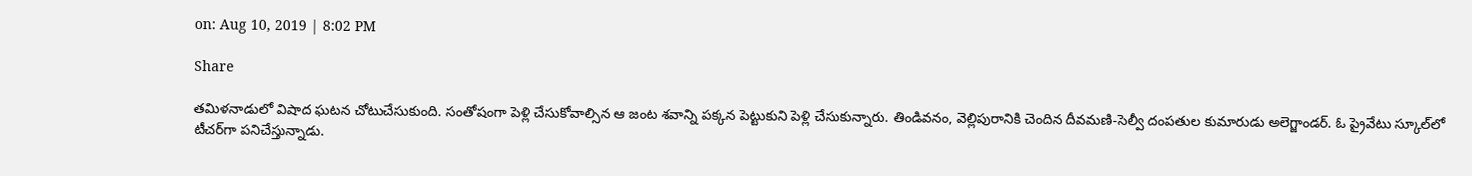on: Aug 10, 2019 | 8:02 PM

Share

తమిళనాడులో విషాద ఘటన చోటుచేసుకుంది. సంతోషంగా పెళ్లి చేసుకోవాల్సిన ఆ జంట శవాన్ని పక్కన పెట్టుకుని పెళ్లి చేసుకున్నారు. తిండివనం, వెల్లిపురానికి చెందిన దీవమణి-సెల్వీ దంపతుల కుమారుడు అలెగ్జాండర్. ఓ ప్రైవేటు స్కూల్‌లో టీచర్‌గా పనిచేస్తున్నాడు.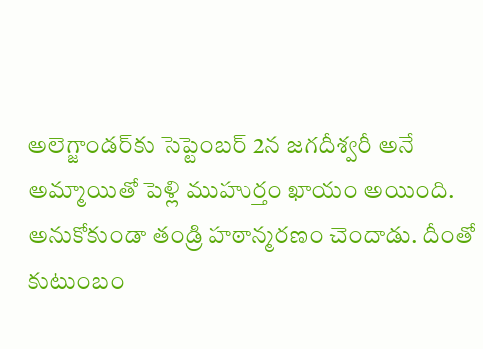అలెగ్జాండర్‌కు సెప్టెంబర్ 2న జగదీశ్వరీ అనే అమ్మాయితో పెళ్లి ముహుర్తం ఖాయం అయింది. అనుకోకుండా తండ్రి హఠాన్మరణం చెందాడు. దీంతో కుటుంబం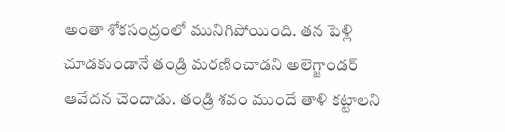అంతా శోకసంద్రంలో మునిగిపోయింది. తన పెళ్లి చూడకుండానే తండ్రి మరణించాడని అలెగ్జాండర్ ఆవేదన చెందాడు. తండ్రి శవం ముందే తాళి కట్టాలని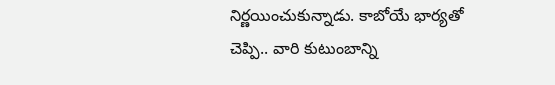నిర్ణయించుకున్నాడు. కాబోయే భార్యతో చెప్పి.. వారి కుటుంబాన్ని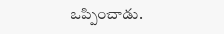ఒప్పించాడు.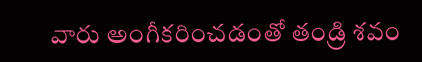వారు అంగీకరించడంతో తండ్రి శవం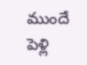ముందే పెళ్లి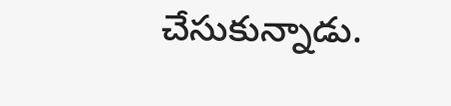చేసుకున్నాడు.